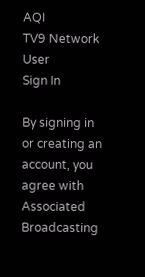AQI
TV9 Network
User
Sign In

By signing in or creating an account, you agree with Associated Broadcasting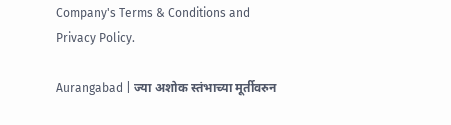Company's Terms & Conditions and Privacy Policy.

Aurangabad | ज्या अशोक स्तंभाच्या मूर्तीवरुन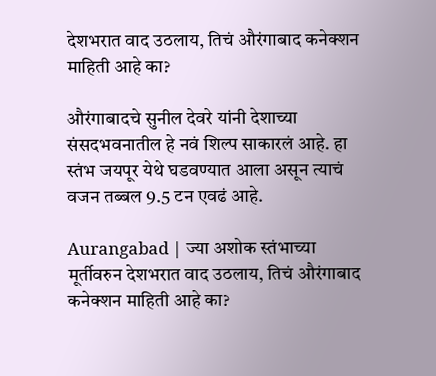देशभरात वाद उठलाय, तिचं औरंगाबाद कनेक्शन माहिती आहे का?

औरंगाबादचे सुनील देवरे यांनी देशाच्या संसदभवनातील हे नवं शिल्प साकारलं आहे. हा स्तंभ जयपूर येथे घडवण्यात आला असून त्याचं वजन तब्बल 9.5 टन एवढं आहे.

Aurangabad | ज्या अशोक स्तंभाच्या मूर्तीवरुन देशभरात वाद उठलाय, तिचं औरंगाबाद कनेक्शन माहिती आहे का?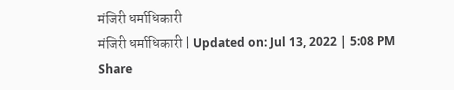मंजिरी धर्माधिकारी
मंजिरी धर्माधिकारी | Updated on: Jul 13, 2022 | 5:08 PM
Share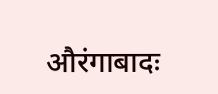औरंगाबादः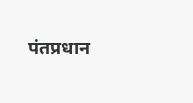पंतप्रधान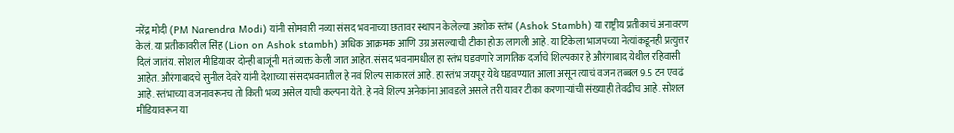नरेंद्र मोदी (PM Narendra Modi) यांनी सोमवारी नव्या संसद भवनाच्या छतावर स्थापन केलेल्या अशोक स्तंभ (Ashok Stambh) या राष्ट्रीय प्रतीकाचं अनावरण केलं. या प्रतीकावरील सिंह (Lion on Ashok stambh) अधिक आक्रमक आणि उग्र असल्याची टीका होऊ लागली आहे. या टिकेला भाजपच्या नेत्यांकडूनही प्रत्युत्तर दिलं जातंय. सोशल मीडियावर दोन्ही बाजूंनी मतं व्यक्त केली जात आहेत. संसद भवनामधील हा स्तंभ घडवणारे जागतिक दर्जाचे शिल्पकार हे औरंगाबाद येथील रहिवासी आहेत. औरंगाबादचे सुनील देवरे यांनी देशाच्या संसदभवनातील हे नवं शिल्प साकारलं आहे. हा स्तंभ जयपूर येथे घडवण्यात आला असून त्याचं वजन तब्बल 9.5 टन एवढं आहे. स्तंभाच्या वजनावरूनच तो किती भव्य असेल याची कल्पना येते. हे नवे शिल्प अनेकांना आवडले असले तरी यावर टीका करणाऱ्यांची संख्याही तेवढीच आहे. सोशल मीडियावरून या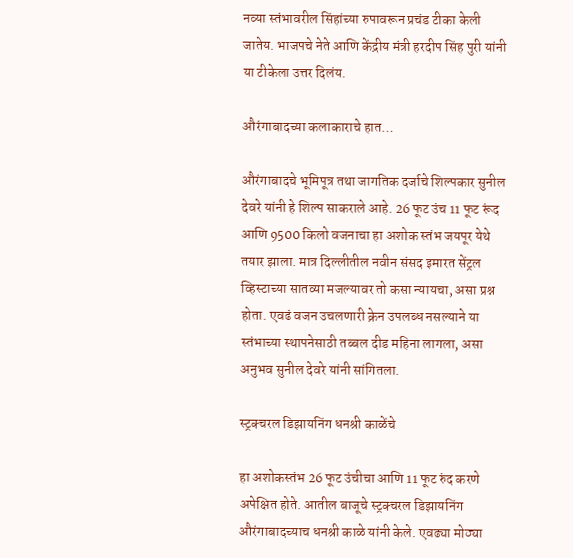नव्या स्तंभावरील सिंहांच्या रुपावरून प्रचंड टीका केली जातेय. भाजपचे नेते आणि केंद्रीय मंत्री हरदीप सिंह पुरी यांनी या टीकेला उत्तर दिलंय.

औरंगाबादच्या कलाकाराचे हात…

औरंगाबादचे भूमिपूत्र तथा जागतिक दर्जाचे शिल्पकार सुनील देवरे यांनी हे शिल्प साकराले आहे. 26 फूट उंच 11 फूट रूंद आणि 9500 किलो वजनाचा हा अशोक स्तंभ जयपूर येथे तयार झाला. मात्र दिल्लीतील नवीन संसद इमारत सेंट्रल व्हिस्टाच्या सातव्या मजल्यावर तो कसा न्यायचा, असा प्रश्न होता. एवढं वजन उचलणारी क्रेन उपलब्ध नसल्याने या स्तंभाच्या स्थापनेसाठी तब्बल दीड महिना लागला, असा अनुभव सुनील देवरे यांनी सांगितला.

स्ट्रक्चरल डिझायनिंग धनश्री काळेंचे

हा अशोकस्तंभ 26 फूट उंचीचा आणि 11 फूट रुंद करणे अपेक्षित होते. आतील बाजूचे स्ट्रक्चरल डिझायनिंग औरंगाबादच्याच धनश्री काळे यांनी केले. एवढ्या मोठ्या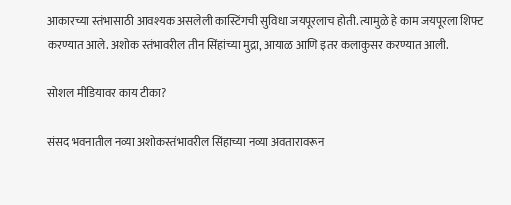आकारच्या स्तंभासाठी आवश्यक असलेली कास्टिंगची सुविधा जयपूरलाच होती. त्यामुळे हे काम जयपूरला शिफ्ट करण्यात आले. अशोक स्तंभावरील तीन सिंहांच्या मुद्रा, आयाळ आणि इतर कलाकुसर करण्यात आली.

सोशल मीडियावर काय टीका?

संसद भवनातील नव्या अशोकस्तंभावरील सिंहाच्या नव्या अवतारावरून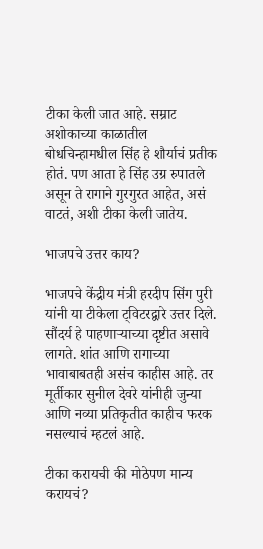टीका केली जात आहे. सम्राट अशोकाच्या काळातील बोधचिन्हामधील सिंह हे शौर्याचं प्रतीक होतं. पण आता हे सिंह उग्र रुपातले असून ते रागाने गुरगुरत आहेत, असं वाटतं, अशी टीका केली जातेय.

भाजपचे उत्तर काय?

भाजपचे केंद्रीय मंत्री हरदीप सिंग पुरी यांनी या टीकेला ट्विटरद्वारे उत्तर दिले. सौंदर्य हे पाहणाऱ्याच्या दृष्टीत असावे लागते. शांत आणि रागाच्या भावाबाबतही असंच काहीस आहे. तर मूर्तीकार सुनील देवरे यांनीही जुन्या आणि नव्या प्रतिकृतीत काहीच फरक नसल्याचं म्हटलं आहे.

टीका करायची की मोठेपण मान्य करायचं?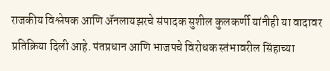राजकीय विश्लेषक आणि ॲनलायझरचे संपादक सुशील कुलकर्णी यांनीही या वादावर प्रतिक्रिया दिली आहे. पंतप्रधान आणि भाजपचे विरोधक स्तंभावरील सिंहाच्या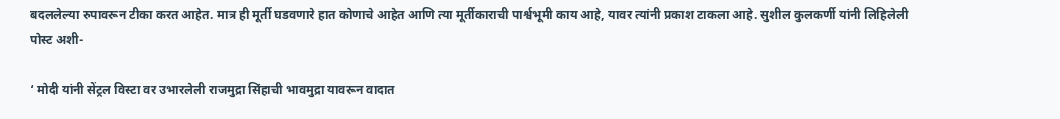बदललेल्या रुपावरून टीका करत आहेत. मात्र ही मूर्ती घडवणारे हात कोणाचे आहेत आणि त्या मूर्तीकाराची पार्श्वभूमी काय आहे, यावर त्यांनी प्रकाश टाकला आहे. सुशील कुलकर्णी यांनी लिहिलेली पोस्ट अशी-

‘ मोदी यांनी सेंट्रल विस्टा वर उभारलेली राजमुद्रा सिंहाची भावमुद्रा यावरून वादात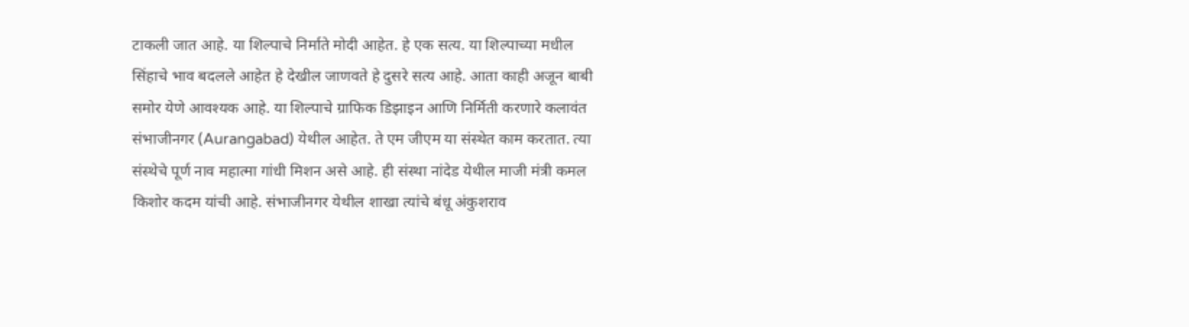टाकली जात आहे. या शिल्पाचे निर्माते मोदी आहेत. हे एक सत्य. या शिल्पाच्या मधील सिंहाचे भाव बदलले आहेत हे देखील जाणवते हे दुसरे सत्य आहे. आता काही अजून बाबी समोर येणे आवश्यक आहे. या शिल्पाचे ग्राफिक डिझाइन आणि निर्मिती करणारे कलावंत संभाजीनगर (Aurangabad) येथील आहेत. ते एम जीएम या संस्थेत काम करतात. त्या संस्थेचे पूर्ण नाव महात्मा गांधी मिशन असे आहे. ही संस्था नांदेड येथील माजी मंत्री कमल किशोर कदम यांची आहे. संभाजीनगर येथील शाखा त्यांचे बंधू अंकुशराव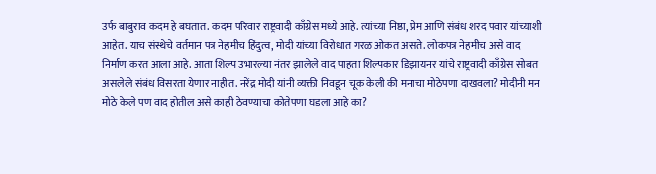उर्फ बाबुराव कदम हे बघतात. कदम परिवार राष्ट्रवादी काँग्रेस मध्ये आहे. त्यांच्या निष्ठा, प्रेम आणि संबंध शरद पवार यांच्याशी आहेत. याच संस्थेचे वर्तमान पत्र नेहमीच हिंदुत्व, मोदी यांच्या विरोधात गरळ ओकत असते. लोकपत्र नेहमीच असे वाद निर्माण करत आला आहे. आता शिल्प उभारल्या नंतर झालेले वाद पाहता शिल्पकार डिझायनर यांचे राष्ट्रवादी काँग्रेस सोबत असलेले संबंध विसरता येणार नाहीत. नरेंद्र मोदी यांनी व्यक्ती निवडून चूक केली की मनाचा मोठेपणा दाखवला? मोदीनी मन मोठे केले पण वाद होतील असे काही ठेवण्याचा कोतेपणा घडला आहे का?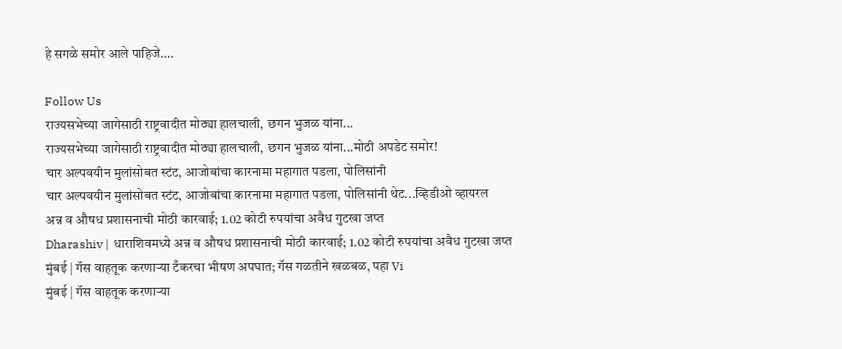हे सगळे समोर आले पाहिजे….

Follow Us
राज्यसभेच्या जागेसाठी राष्ट्रवादीत मोठ्या हालचाली, छगन भुजळ यांना...
राज्यसभेच्या जागेसाठी राष्ट्रवादीत मोठ्या हालचाली, छगन भुजळ यांना...मोठी अपडेट समोर!
चार अल्पवयीन मुलांसोबत स्टंट, आजोबांचा कारनामा महागात पडला, पोलिसांनी
चार अल्पवयीन मुलांसोबत स्टंट, आजोबांचा कारनामा महागात पडला, पोलिसांनी थेट...व्हिडीओ व्हायरल
अन्न व औषध प्रशासनाची मोठी कारवाई; 1.02 कोटी रुपयांचा अवैध गुटखा जप्त
Dharashiv | धाराशिवमध्ये अन्न व औषध प्रशासनाची मोठी कारवाई; 1.02 कोटी रुपयांचा अवैध गुटखा जप्त
मुंबई | गॅस वाहतूक करणाऱ्या टँकरचा भीषण अपघात; गॅस गळतीने खळबळ, पहा Vi
मुंबई | गॅस वाहतूक करणाऱ्या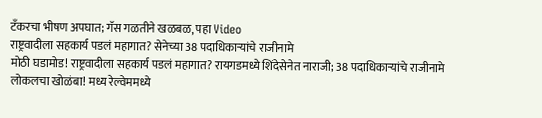टँकरचा भीषण अपघात; गॅस गळतीने खळबळ, पहा Video
राष्ट्रवादीला सहकार्य पडलं महागात? सेनेच्या 38 पदाधिकाऱ्यांचे राजीनामे
मोठी घडामोड! राष्ट्रवादीला सहकार्य पडलं महागात? रायगडमध्ये शिंदेसेनेत नाराजी; 38 पदाधिकाऱ्यांचे राजीनामे
लोकलचा खोळंबा! मध्य रेल्वेममध्ये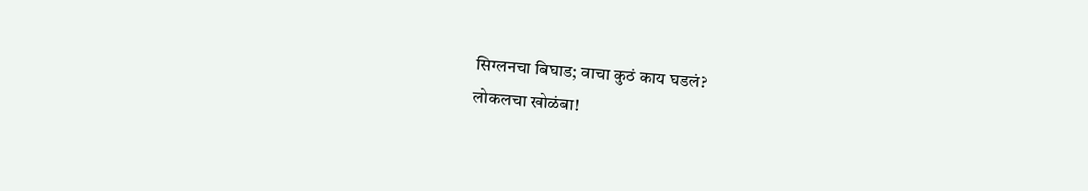सिग्लनचा बिघाड; वाचा कुठं काय घडलं?
लोकलचा खोळंबा!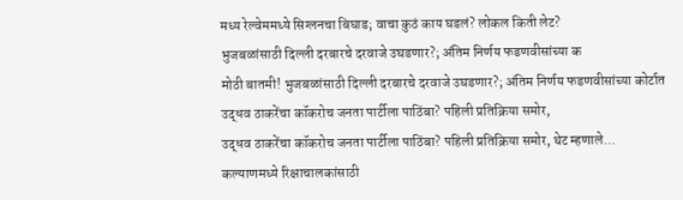मध्य रेल्वेममध्ये सिग्लनचा बिघाड; वाचा कुठं काय घडलं? लोकल किती लेट?
भुजबळांसाठी दिल्ली दरबारचे दरवाजे उघडणार?; अंतिम निर्णय फडणवीसांच्या क
मोठी बातमी! भुजबळांसाठी दिल्ली दरबारचे दरवाजे उघडणार?; अंतिम निर्णय फडणवीसांच्या कोर्टात
उद्धव ठाकरेंचा कॉकरोच जनता पार्टीला पाठिंबा? पहिली प्रतिक्रिया समोर,
उद्धव ठाकरेंचा कॉकरोच जनता पार्टीला पाठिंबा? पहिली प्रतिक्रिया समोर, थेट म्हणाले...
कल्याणमध्ये रिक्षाचालकांसाठी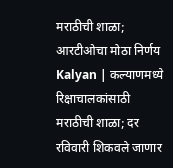मराठीची शाळा; आरटीओचा मोठा निर्णय
Kalyan | कल्याणमध्ये रिक्षाचालकांसाठी मराठीची शाळा; दर रविवारी शिकवले जाणार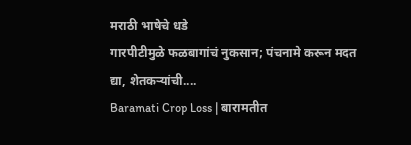मराठी भाषेचे धडे
गारपीटीमुळे फळबागांचं नुकसान; पंचनामे करून मदत द्या, शेतकऱ्यांची....
Baramati Crop Loss | बारामतीत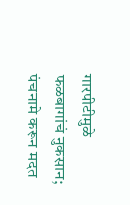गारपीटीमुळे फळबागांचं नुकसान; पंचनामे करून मदत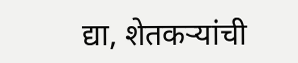द्या, शेतकऱ्यांची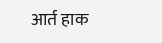आर्त हाक